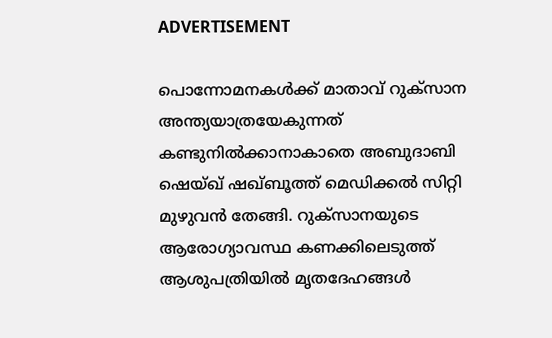ADVERTISEMENT

പൊന്നോമനകൾക്ക് മാതാവ് റുക്സാന അന്ത്യയാത്രയേകുന്നത് കണ്ടുനിൽക്കാനാകാതെ അബുദാബി ഷെയ്ഖ് ഷഖ്ബൂത്ത് മെഡിക്കൽ സിറ്റി മുഴുവൻ തേങ്ങി. റുക്സാനയുടെ ആരോഗ്യാവസ്ഥ കണക്കിലെടുത്ത് ആശുപത്രിയിൽ മൃതദേഹങ്ങൾ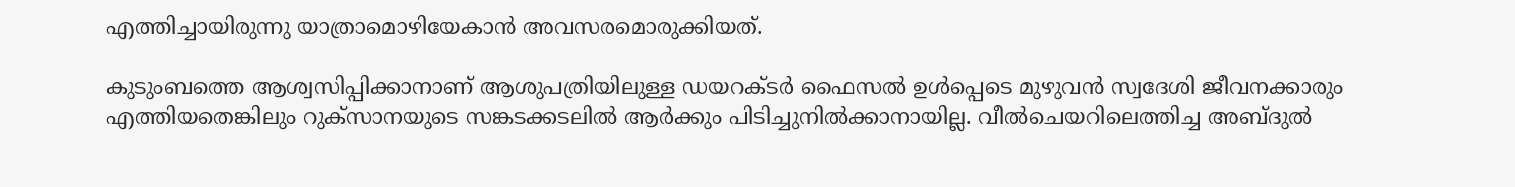എത്തിച്ചായിരുന്നു യാത്രാമൊഴിയേകാൻ അവസരമൊരുക്കിയത്.

കുടുംബത്തെ ആശ്വസിപ്പിക്കാനാണ് ആശുപത്രിയിലുള്ള ഡയറക്ടർ ഫൈസൽ ഉൾപ്പെടെ മുഴുവൻ സ്വദേശി ജീവനക്കാരും എത്തിയതെങ്കിലും റുക്സാനയുടെ സങ്കടക്കടലിൽ ആർക്കും പിടിച്ചുനിൽക്കാനായില്ല. വീൽചെയറിലെത്തിച്ച അബ്ദുൽ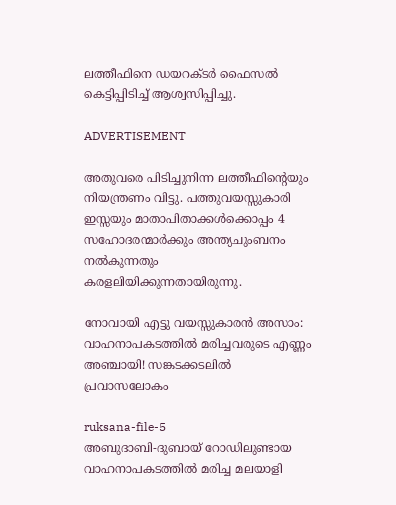ലത്തീഫിനെ ഡയറക്ടർ ഫൈസൽ കെട്ടിപ്പിടിച്ച് ആശ്വസിപ്പിച്ചു.

ADVERTISEMENT

അതുവരെ പിടിച്ചുനിന്ന ലത്തീഫിന്റെയും നിയന്ത്രണം വിട്ടു. പത്തുവയസ്സുകാരി ഇസ്സയും മാതാപിതാക്കൾക്കൊപ്പം 4 സഹോദരന്മാർക്കും അന്ത്യചുംബനം നൽകുന്നതും കരളലിയിക്കുന്നതായിരുന്നു.

നോവായി എട്ടു വയസ്സുകാരന്‍ അസാം: വാഹനാപകടത്തിൽ മരിച്ചവരുടെ എണ്ണം അഞ്ചായി! സങ്കടക്കടലില്‍ പ്രവാസലോകം

ruksana-file-5
അബുദാബി-ദുബായ് റോഡിലുണ്ടായ വാഹനാപകടത്തിൽ മരിച്ച മലയാളി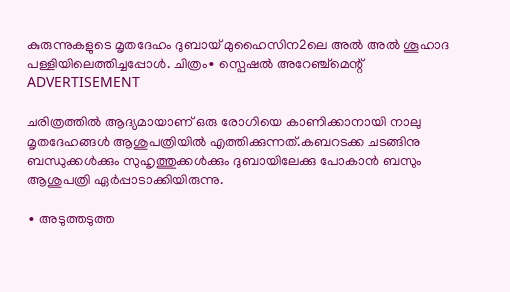കുരുന്നുകളുടെ മൃതദേഹം ദുബായ് മുഹൈസിന2ലെ അൽ അൽ ശൂഹാദ പള്ളിയിലെത്തിച്ചപ്പോൾ. ചിത്രം∙ സ്പെഷൽ അറേഞ്ച്മെന്റ്
ADVERTISEMENT

ചരിത്രത്തിൽ ആദ്യമായാണ് ഒരു രോഗിയെ കാണിക്കാനായി നാലു മൃതദേഹങ്ങൾ ആശുപത്രിയിൽ എത്തിക്കുന്നത്.കബറടക്ക ചടങ്ങിനു ബന്ധുക്കൾക്കും സുഹൃത്തുക്കൾക്കും ദുബായിലേക്കു പോകാൻ ബസും ആശുപത്രി ഏർപ്പാടാക്കിയിരുന്നു.

∙ അടുത്തടുത്ത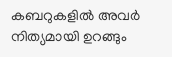കബറുകളിൽ അവർ നിത്യമായി ഉറങ്ങും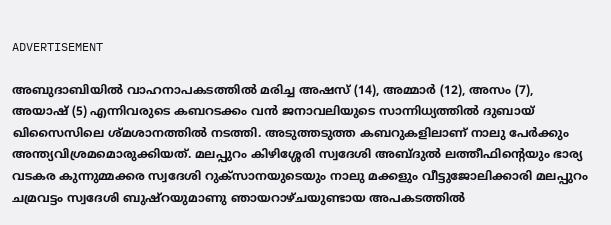ADVERTISEMENT

അബുദാബിയിൽ വാഹനാപകടത്തിൽ മരിച്ച അഷസ് (14), അമ്മാർ (12), അസം (7), അയാഷ് (5) എന്നിവരുടെ കബറടക്കം വൻ ജനാവലിയുടെ സാന്നിധ്യത്തിൽ ദുബായ് ഖിസൈസിലെ ശ്മശാനത്തിൽ നടത്തി. അടുത്തടുത്ത കബറുകളിലാണ് നാലു പേർക്കും അന്ത്യവിശ്രമമൊരുക്കിയത്. മലപ്പുറം കിഴിശ്ശേരി സ്വദേശി അബ്ദുൽ ലത്തീഫിന്റെയും ഭാര്യ വടകര കുന്നുമ്മക്കര സ്വദേശി റുക്സാനയുടെയും നാലു മക്കളും വീട്ടുജോലിക്കാരി മലപ്പുറം ചമ്രവട്ടം സ്വദേശി ബുഷ്റയുമാണു ഞായറാഴ്ചയുണ്ടായ അപകടത്തിൽ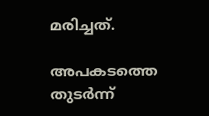മരിച്ചത്.

അപകടത്തെ തുടർന്ന്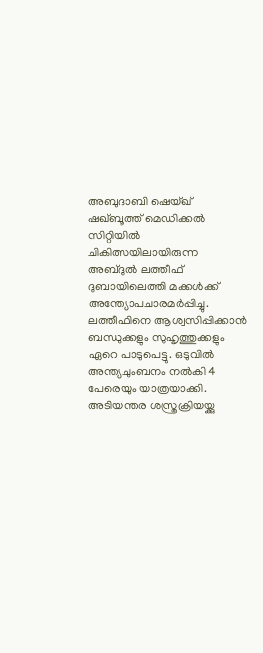അബുദാബി ഷെയ്ഖ് ഷഖ്ബൂത്ത് മെഡിക്കൽ സിറ്റിയിൽ ചികിത്സയിലായിരുന്ന അബ്ദുൽ ലത്തീഫ് ദുബായിലെത്തി മക്കൾക്ക് അന്ത്യോപചാരമർപ്പിച്ചു. ലത്തീഫിനെ ആശ്വസിപ്പിക്കാൻ ബന്ധുക്കളും സുഹൃത്തുക്കളും ഏറെ പാടുപെട്ടു. ഒടുവിൽ അന്ത്യചുംബനം നൽകി 4 പേരെയും യാത്രയാക്കി. അടിയന്തര ശസ്ത്രക്രിയയ്ക്കു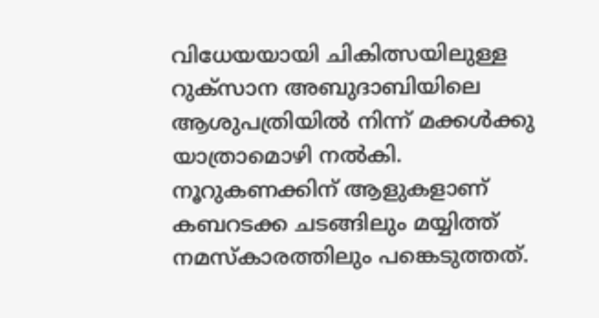വിധേയയായി ചികിത്സയിലുള്ള റുക്സാന അബുദാബിയിലെ ആശുപത്രിയിൽ നിന്ന് മക്കൾക്കു യാത്രാമൊഴി നൽകി. നൂറുകണക്കിന് ആളുകളാണ് കബറടക്ക ചടങ്ങിലും മയ്യിത്ത് നമസ്കാരത്തിലും പങ്കെടുത്തത്.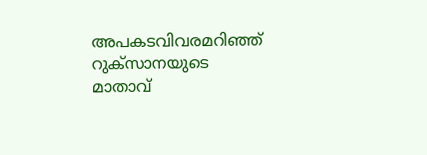അപകടവിവരമറിഞ്ഞ് റുക്സാനയുടെ മാതാവ്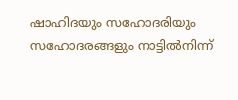ഷാഹിദയും സഹോദരിയും സഹോദരങ്ങളും നാട്ടിൽനിന്ന്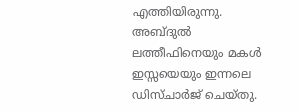എത്തിയിരുന്നു. അബ്ദുൽ ലത്തീഫിനെയും മകൾ ഇസ്സയെയും ഇന്നലെ ഡിസ്ചാർജ് ചെയ്തു.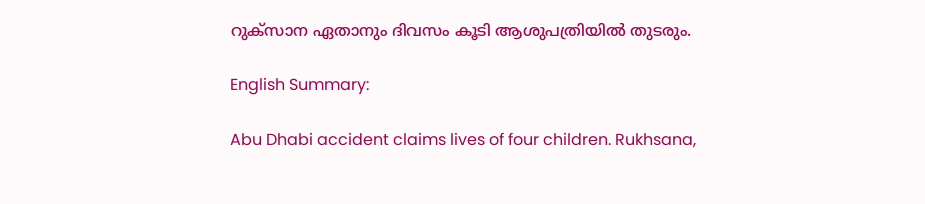റുക്സാന ഏതാനും ദിവസം കൂടി ആശുപത്രിയിൽ തുടരും.

English Summary:

Abu Dhabi accident claims lives of four children. Rukhsana,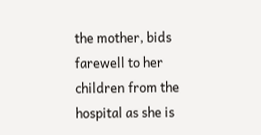the mother, bids farewell to her children from the hospital as she is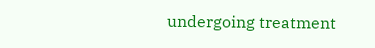undergoing treatment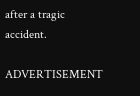after a tragic accident.

ADVERTISEMENT